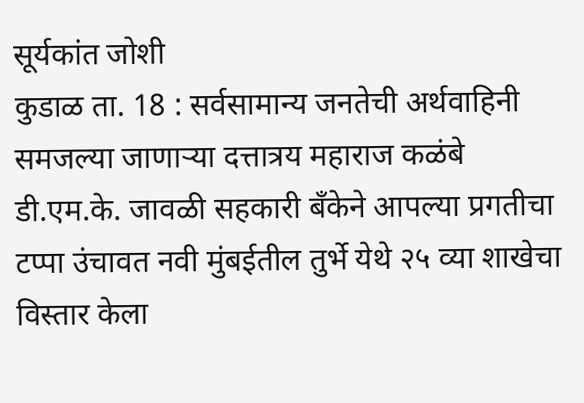सूर्यकांत जोशी
कुडाळ ता. 18 : सर्वसामान्य जनतेची अर्थवाहिनी समजल्या जाणाऱ्या दत्तात्रय महाराज कळंबे डी.एम.के. जावळी सहकारी बँकेने आपल्या प्रगतीचा टप्पा उंचावत नवी मुंबईतील तुर्भे येथे २५ व्या शाखेचा विस्तार केला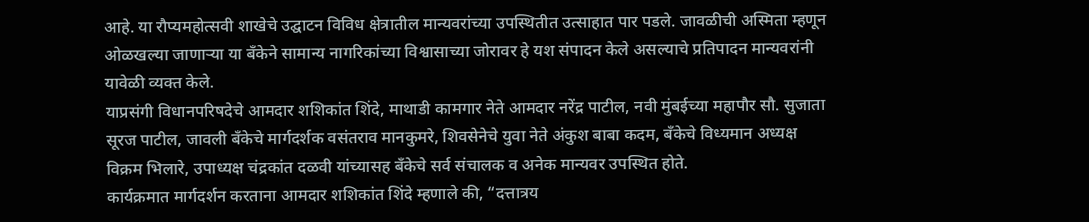आहे. या रौप्यमहोत्सवी शाखेचे उद्घाटन विविध क्षेत्रातील मान्यवरांच्या उपस्थितीत उत्साहात पार पडले. जावळीची अस्मिता म्हणून ओळखल्या जाणाऱ्या या बँकेने सामान्य नागरिकांच्या विश्वासाच्या जोरावर हे यश संपादन केले असल्याचे प्रतिपादन मान्यवरांनी यावेळी व्यक्त केले.
याप्रसंगी विधानपरिषदेचे आमदार शशिकांत शिंदे, माथाडी कामगार नेते आमदार नरेंद्र पाटील, नवी मुंबईच्या महापौर सौ. सुजाता सूरज पाटील, जावली बँकेचे मार्गदर्शक वसंतराव मानकुमरे, शिवसेनेचे युवा नेते अंकुश बाबा कदम, बँकेचे विध्यमान अध्यक्ष विक्रम भिलारे, उपाध्यक्ष चंद्रकांत दळवी यांच्यासह बँकेचे सर्व संचालक व अनेक मान्यवर उपस्थित होते.
कार्यक्रमात मार्गदर्शन करताना आमदार शशिकांत शिंदे म्हणाले की, “दत्तात्रय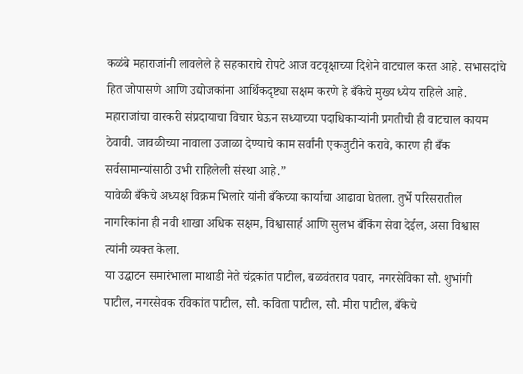कळंबे महाराजांनी लावलेले हे सहकाराचे रोपटे आज वटवृक्षाच्या दिशेने वाटचाल करत आहे. सभासदांचे हित जोपासणे आणि उद्योजकांना आर्थिकदृष्ट्या सक्षम करणे हे बँकेचे मुख्य ध्येय राहिले आहे. महाराजांचा वारकरी संप्रदायाचा विचार घेऊन सध्याच्या पदाधिकाऱ्यांनी प्रगतीची ही वाटचाल कायम ठेवावी. जावळीच्या नावाला उजाळा देण्याचे काम सर्वांनी एकजुटीने करावे, कारण ही बँक सर्वसामान्यांसाठी उभी राहिलेली संस्था आहे.”
यावेळी बँकेचे अध्यक्ष विक्रम भिलारे यांनी बँकेच्या कार्याचा आढावा घेतला. तुर्भे परिसरातील नागरिकांना ही नवी शाखा अधिक सक्षम, विश्वासार्ह आणि सुलभ बँकिंग सेवा देईल, असा विश्वास त्यांनी व्यक्त केला.
या उद्घाटन समारंभाला माथाडी नेते चंद्रकांत पाटील, बळवंतराव पवार, नगरसेविका सौ. शुभांगी पाटील, नगरसेवक रविकांत पाटील, सौ. कविता पाटील, सौ. मीरा पाटील, बँकेचे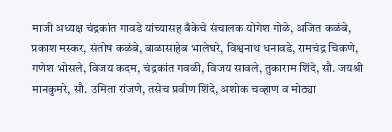माजी अध्यक्ष चंद्रकांत गावडे यांच्यासह बँकेचे संचालक योगेश गोळे, अजित कळंबे, प्रकाश मस्कर, संतोष कळंबे, बाळासाहेब भालेघरे, विश्वनाथ धनावडे, रामचंद्र चिकणे, गणेश भोसले, विजय कदम, चंद्रकांत गवळी, विजय सावले, तुकाराम शिंदे, सौ. जयश्री मानकुमरे, सौ. उमिता रांजणे, तसेच प्रवीण शिंदे, अशोक चव्हाण व मोठ्या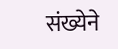संख्येने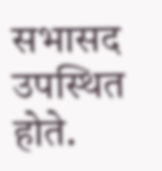सभासद उपस्थित होते.